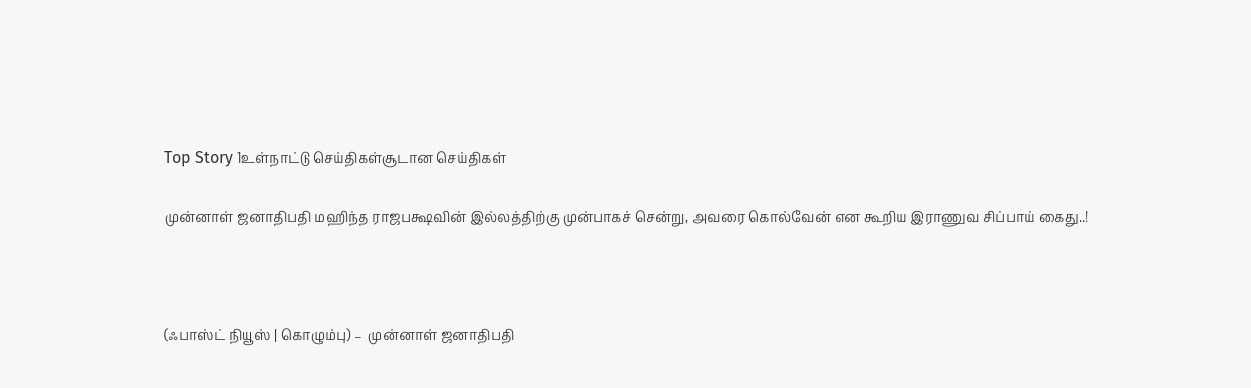Top Story 1உள்நாட்டு செய்திகள்சூடான செய்திகள்

முன்னாள் ஜனாதிபதி மஹிந்த ராஜபக்ஷவின் இல்லத்திற்கு முன்பாகச் சென்று, அவரை கொல்வேன் என கூறிய இராணுவ சிப்பாய் கைது..!



(ஃபாஸ்ட் நியூஸ் | கொழும்பு) –  முன்னாள் ஜனாதிபதி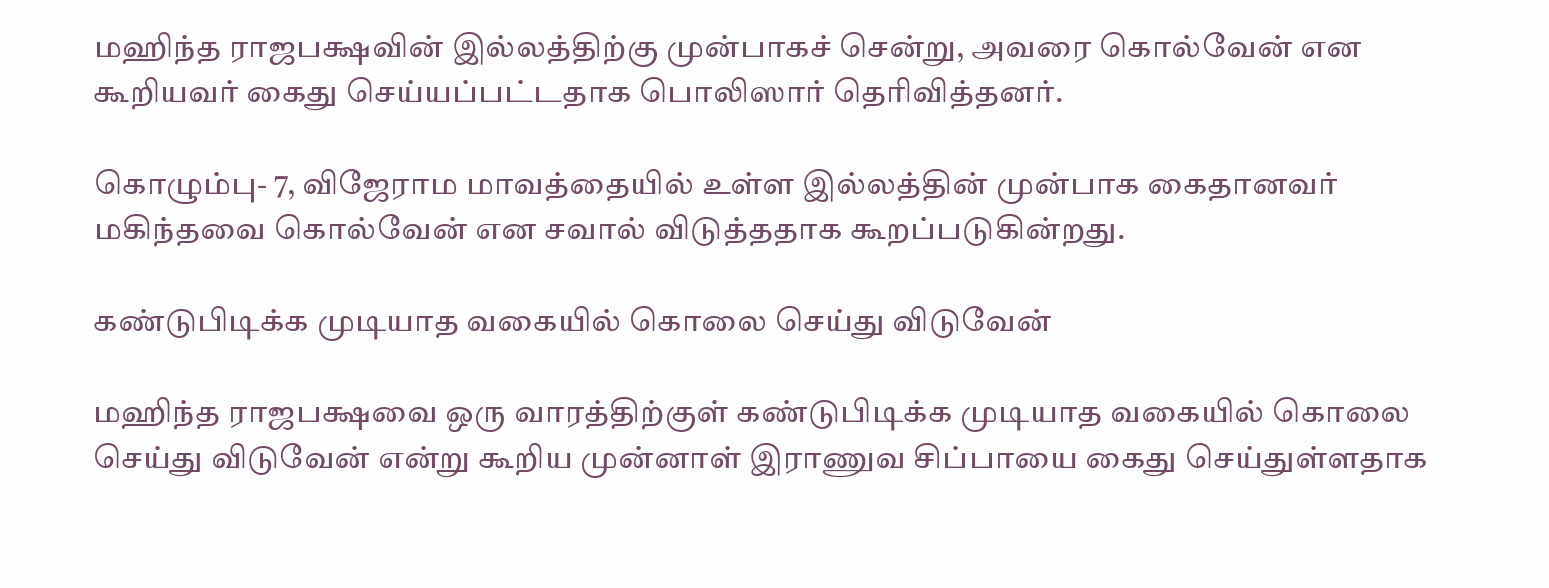மஹிந்த ராஜபக்ஷவின் இல்லத்திற்கு முன்பாகச் சென்று, அவரை கொல்வேன் என கூறியவர் கைது செய்யப்பட்டதாக பொலிஸார் தெரிவித்தனர்.

கொழும்பு- 7, விஜேராம மாவத்தையில் உள்ள இல்லத்தின் முன்பாக கைதானவர் மகிந்தவை கொல்வேன் என சவால் விடுத்ததாக கூறப்படுகின்றது.

கண்டுபிடிக்க முடியாத வகையில் கொலை செய்து விடுவேன்

மஹிந்த ராஜபக்ஷவை ஒரு வாரத்திற்குள் கண்டுபிடிக்க முடியாத வகையில் கொலை செய்து விடுவேன் என்று கூறிய முன்னாள் இராணுவ சிப்பாயை கைது செய்துள்ளதாக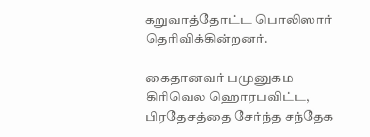கறுவாத்தோட்ட பொலிஸார் தெரிவிக்கின்றனர்.

கைதானவர் பமுனுகம கிரிவெல ஹொரபவிட்ட, பிரதேசத்தை சேர்ந்த சந்தேக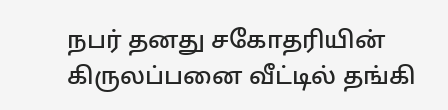நபர் தனது சகோதரியின் கிருலப்பனை வீட்டில் தங்கி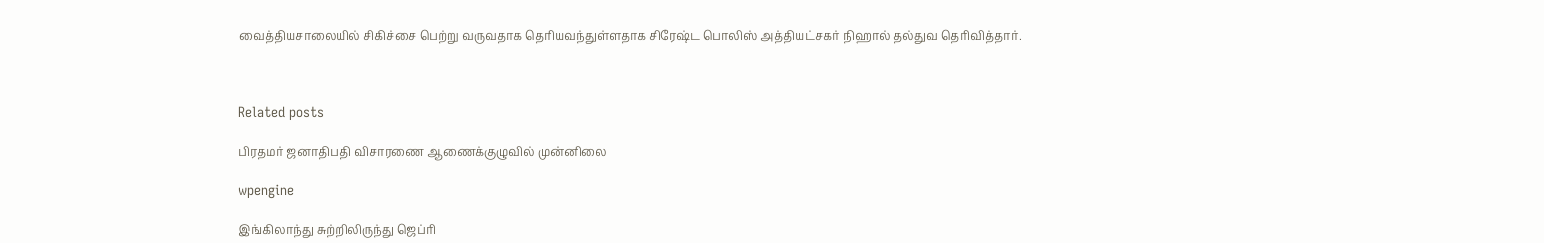வைத்தியசாலையில் சிகிச்சை பெற்று வருவதாக தெரியவந்துள்ளதாக சிரேஷ்ட பொலிஸ் அத்தியட்சகர் நிஹால் தல்துவ தெரிவித்தார்.



Related posts

பிரதமர் ஜனாதிபதி விசாரணை ஆணைக்குழுவில் முன்னிலை

wpengine

இங்கிலாந்து சுற்றிலிருந்து ஜெப்ரி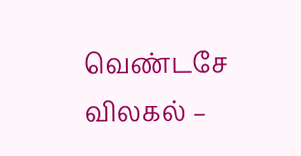வெண்டசே விலகல் –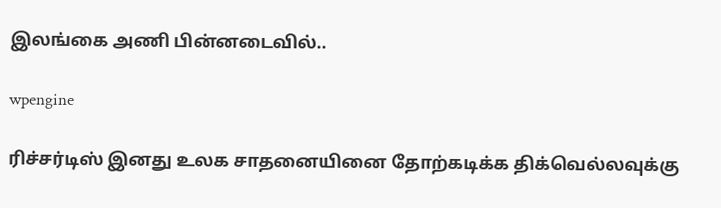இலங்கை அணி பின்னடைவில்..

wpengine

ரிச்சர்டிஸ் இனது உலக சாதனையினை தோற்கடிக்க திக்வெல்லவுக்கு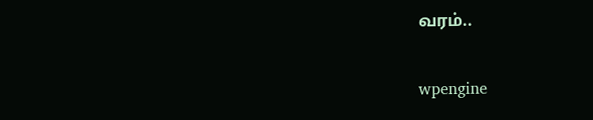வரம்..

wpengine